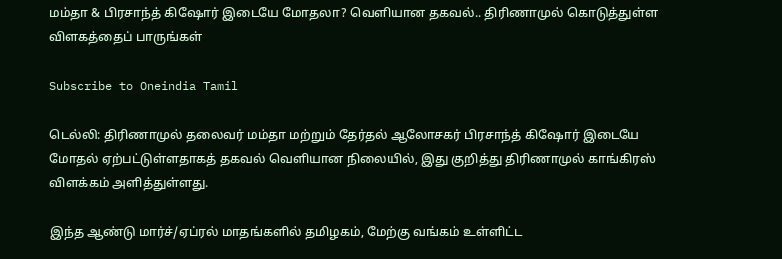மம்தா & பிரசாந்த் கிஷோர் இடையே மோதலா? வெளியான தகவல்.. திரிணாமுல் கொடுத்துள்ள விளகத்தைப் பாருங்கள்

Subscribe to Oneindia Tamil

டெல்லி: திரிணாமுல் தலைவர் மம்தா மற்றும் தேர்தல் ஆலோசகர் பிரசாந்த் கிஷோர் இடையே மோதல் ஏற்பட்டுள்ளதாகத் தகவல் வெளியான நிலையில், இது குறித்து திரிணாமுல் காங்கிரஸ் விளக்கம் அளித்துள்ளது.

இந்த ஆண்டு மார்ச்/ஏப்ரல் மாதங்களில் தமிழகம், மேற்கு வங்கம் உள்ளிட்ட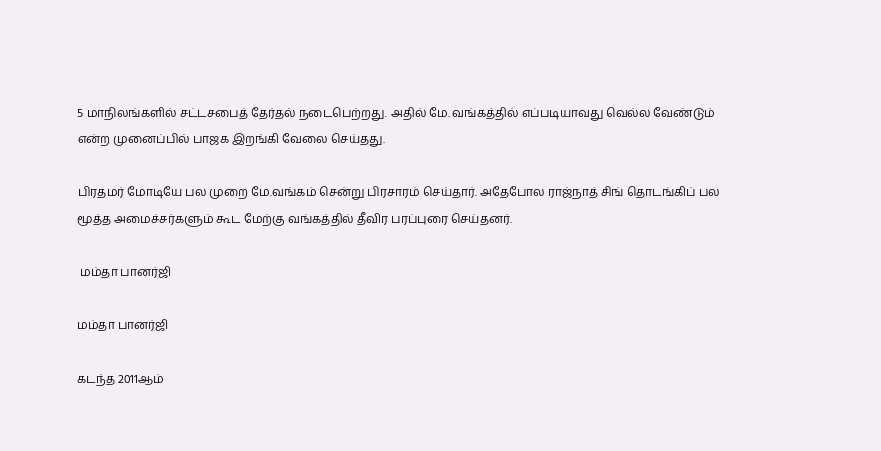5 மாநிலங்களில் சட்டசபைத் தேர்தல் நடைபெற்றது. அதில் மே. வங்கத்தில் எப்படியாவது வெல்ல வேண்டும் என்ற முனைப்பில் பாஜக இறங்கி வேலை செய்தது.

பிரதமர் மோடியே பல முறை மே.வங்கம் சென்று பிரசாரம் செய்தார். அதேபோல ராஜ்நாத் சிங் தொடங்கிப் பல மூத்த அமைச்சர்களும் கூட மேற்கு வங்கத்தில் தீவிர பரப்புரை செய்தனர்.

 மம்தா பானர்ஜி

மம்தா பானர்ஜி

கடந்த 2011ஆம்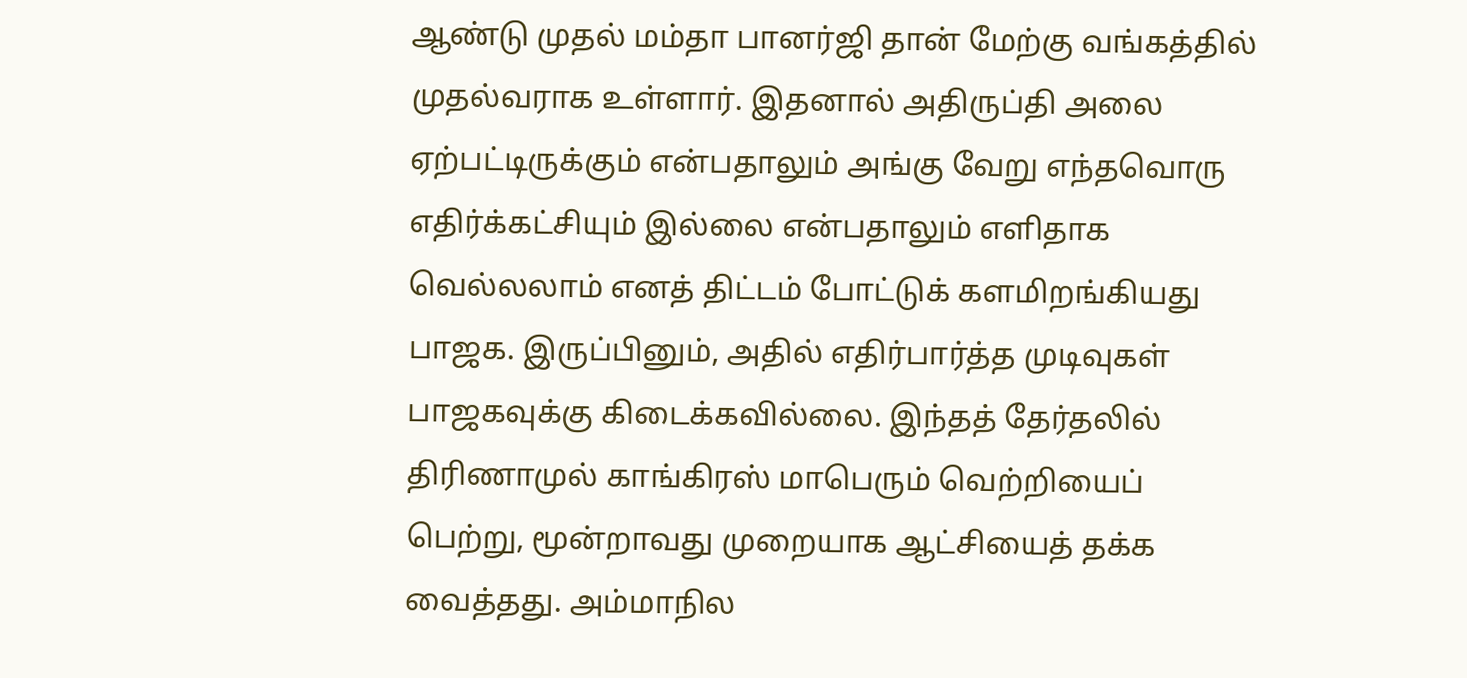ஆண்டு முதல் மம்தா பானர்ஜி தான் மேற்கு வங்கத்தில் முதல்வராக உள்ளார். இதனால் அதிருப்தி அலை ஏற்பட்டிருக்கும் என்பதாலும் அங்கு வேறு எந்தவொரு எதிர்க்கட்சியும் இல்லை என்பதாலும் எளிதாக வெல்லலாம் எனத் திட்டம் போட்டுக் களமிறங்கியது பாஜக. இருப்பினும், அதில் எதிர்பார்த்த முடிவுகள் பாஜகவுக்கு கிடைக்கவில்லை. இந்தத் தேர்தலில் திரிணாமுல் காங்கிரஸ் மாபெரும் வெற்றியைப் பெற்று, மூன்றாவது முறையாக ஆட்சியைத் தக்க வைத்தது. அம்மாநில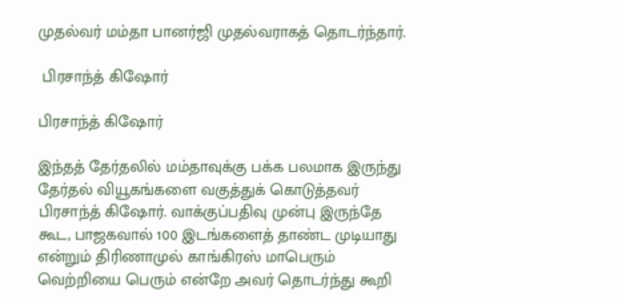முதல்வர் மம்தா பானர்ஜி முதல்வராகத் தொடர்ந்தார்.

 பிரசாந்த் கிஷோர்

பிரசாந்த் கிஷோர்

இந்தத் தேர்தலில் மம்தாவுக்கு பக்க பலமாக இருந்து தேர்தல் வியூகங்களை வகுத்துக் கொடுத்தவர் பிரசாந்த் கிஷோர். வாக்குப்பதிவு முன்பு இருந்தே கூட, பாஜகவால் 100 இடங்களைத் தாண்ட முடியாது என்றும் திரிணாமுல் காங்கிரஸ் மாபெரும் வெற்றியை பெரும் என்றே அவர் தொடர்ந்து கூறி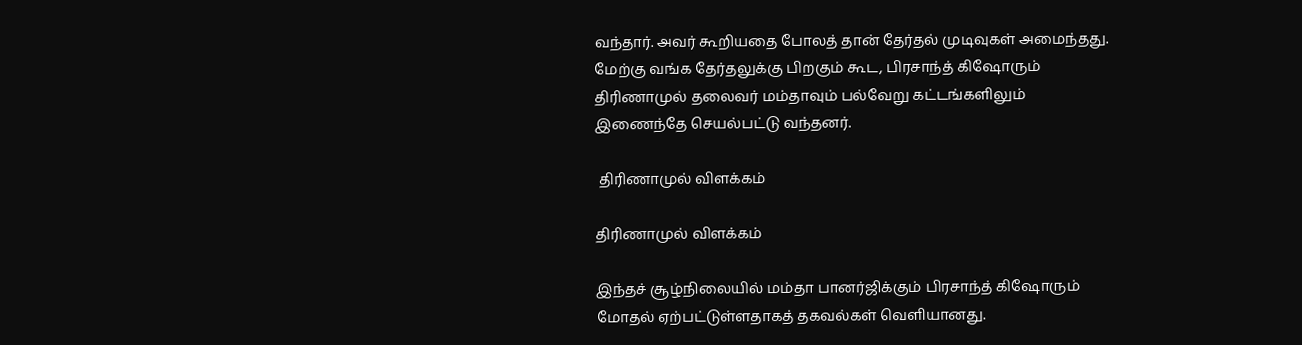வந்தார். அவர் கூறியதை போலத் தான் தேர்தல் முடிவுகள் அமைந்தது. மேற்கு வங்க தேர்தலுக்கு பிறகும் கூட, பிரசாந்த் கிஷோரும் திரிணாமுல் தலைவர் மம்தாவும் பல்வேறு கட்டங்களிலும் இணைந்தே செயல்பட்டு வந்தனர்.

 திரிணாமுல் விளக்கம்

திரிணாமுல் விளக்கம்

இந்தச் சூழ்நிலையில் மம்தா பானர்ஜிக்கும் பிரசாந்த் கிஷோரும் மோதல் ஏற்பட்டுள்ளதாகத் தகவல்கள் வெளியானது.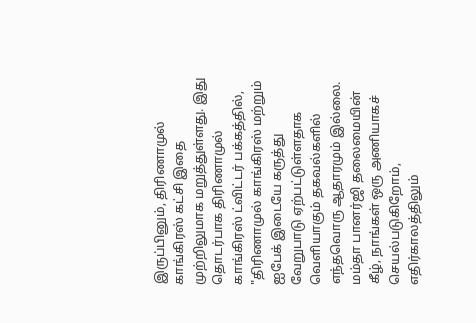இருப்பினும், திரிணாமுல் காங்கிரஸ் கட்சி இதை முற்றிலுமாக மறுத்துள்ளது. இது தொடர்பாக திரிணாமுல் காங்கிரஸ் ட்விட்டர் பக்கத்தில், "திரிணாமுல் காங்கிரஸ் மற்றும் ஐபேக் இடையே கருத்து வேறுபாடு ஏற்பட்டுள்ளதாக வெளியாகும் தகவல்களில் எந்தவொரு ஆதாரமும் இல்லை. மம்தா பானர்ஜி தலைமையின் கீழ், நாங்கள் ஒரு அணியாகச் செயல்படுகிறோம், எதிர்காலத்திலும்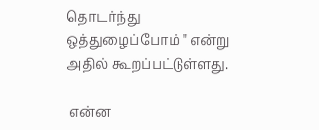தொடர்ந்து ஒத்துழைப்போம் " என்று அதில் கூறப்பட்டுள்ளது.

 என்ன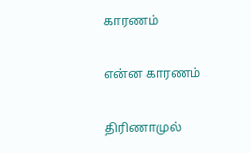காரணம்

என்ன காரணம்

திரிணாமுல்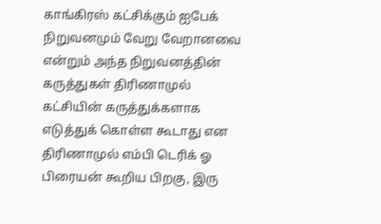காங்கிரஸ் கட்சிக்கும் ஐபேக் நிறுவனமும் வேறு வேறானவை என்றும் அந்த நிறுவனத்தின் கருத்துகள் திரிணாமுல் கட்சியின் கருத்துக்களாக எடுத்துக் கொள்ள கூடாது என திரிணாமுல் எம்பி டெரிக் ஓ பிரையன் கூறிய பிறகு, இரு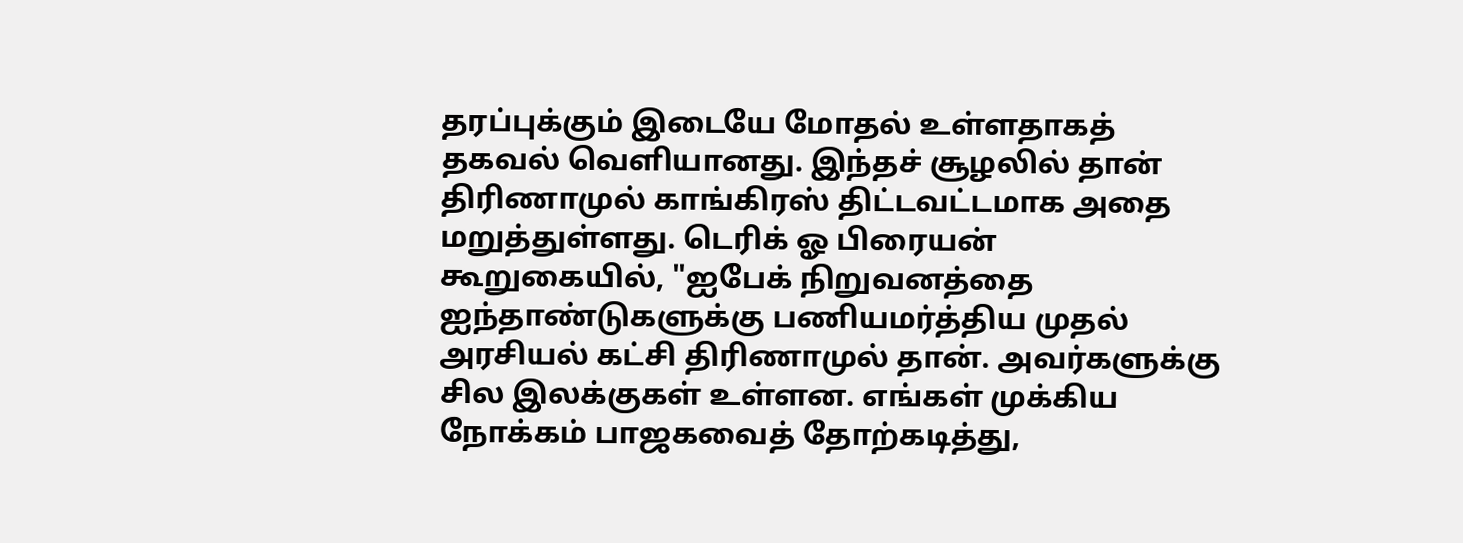தரப்புக்கும் இடையே மோதல் உள்ளதாகத் தகவல் வெளியானது. இந்தச் சூழலில் தான் திரிணாமுல் காங்கிரஸ் திட்டவட்டமாக அதை மறுத்துள்ளது. டெரிக் ஓ பிரையன் கூறுகையில், "ஐபேக் நிறுவனத்தை ஐந்தாண்டுகளுக்கு பணியமர்த்திய முதல் அரசியல் கட்சி திரிணாமுல் தான். அவர்களுக்கு சில இலக்குகள் உள்ளன. எங்கள் முக்கிய நோக்கம் பாஜகவைத் தோற்கடித்து,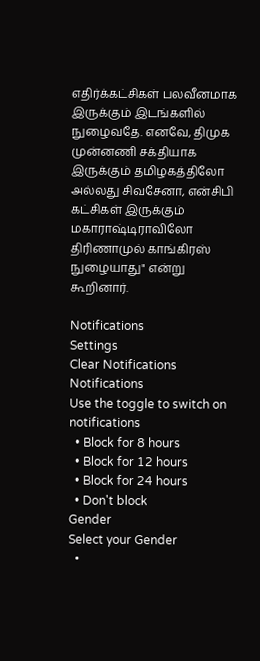எதிர்க்கட்சிகள் பலவீனமாக இருக்கும் இடங்களில் நுழைவதே. எனவே, திமுக முன்னணி சக்தியாக இருக்கும் தமிழகத்திலோ அல்லது சிவசேனா, என்சிபி கட்சிகள் இருக்கும் மகாராஷ்டிராவிலோ திரிணாமுல் காங்கிரஸ் நுழையாது" என்று கூறினார்.

Notifications
Settings
Clear Notifications
Notifications
Use the toggle to switch on notifications
  • Block for 8 hours
  • Block for 12 hours
  • Block for 24 hours
  • Don't block
Gender
Select your Gender
  •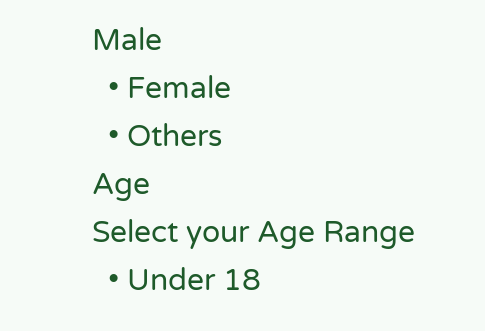Male
  • Female
  • Others
Age
Select your Age Range
  • Under 18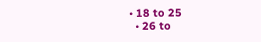• 18 to 25
  • 26 to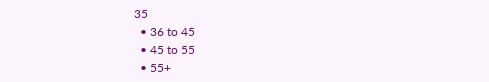35
  • 36 to 45
  • 45 to 55
  • 55+